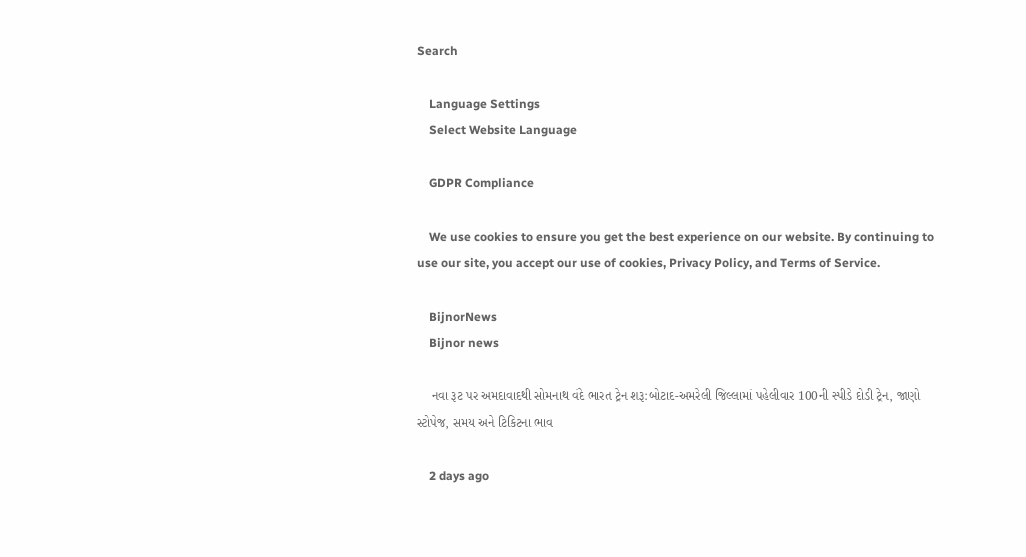Search

    Language Settings
    Select Website Language

    GDPR Compliance

    We use cookies to ensure you get the best experience on our website. By continuing to use our site, you accept our use of cookies, Privacy Policy, and Terms of Service.

    BijnorNews
    Bijnor news

    નવા રૂટ પર અમદાવાદથી સોમનાથ વંદે ભારત ટ્રેન શરૂ:બોટાદ-અમરેલી જિલ્લામાં પહેલીવાર 100ની સ્પીડે દોડી ટ્રેન, જાણો સ્ટોપેજ, સમય અને ટિકિટના ભાવ

    2 days ago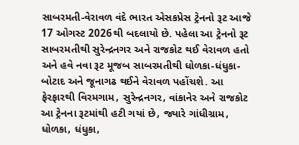સાબરમતી-વેરાવળ વંદે ભારત એસકપ્રેસ ટ્રેનનો રૂટ આજે 17 ઓગસ્ટ 2026થી બદલાયો છે. પહેલા આ ટ્રેનનો રૂટ સાબરમતીથી સુરેન્દ્રનગર અને રાજકોટ થઈ વેરાવળ હતો અને હવે નવા રૂટ મૂજબ સાબરમતીથી ધોળકા-ધંધુકા-બોટાદ અને જૂનાગઢ થઈને વેરાવળ પહોંચશે. આ ફેરફારથી વિરમગામ, સુરેન્દ્રનગર, વાંકાનેર અને રાજકોટ આ ટ્રેનના રૂટમાંથી હટી ગયાં છે, જ્યારે ગાંધીગ્રામ, ધોળકા, ધંધુકા,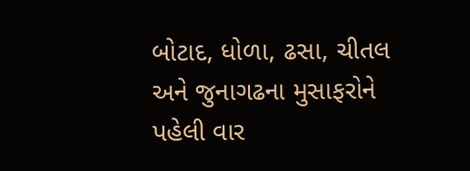બોટાદ, ધોળા, ઢસા, ચીતલ અને જુનાગઢના મુસાફરોને પહેલી વાર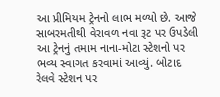આ પ્રીમિયમ ટ્રેનનો લાભ મળ્યો છે. આજે સાબરમતીથી વેરાવળ નવા રૂટ પર ઉપડેલી આ ટ્રેનનું તમામ નાના-મોટા સ્ટેશનો પર ભવ્ય સ્વાગત કરવામાં આવ્યું. બોટાદ રેલવે સ્ટેશન પર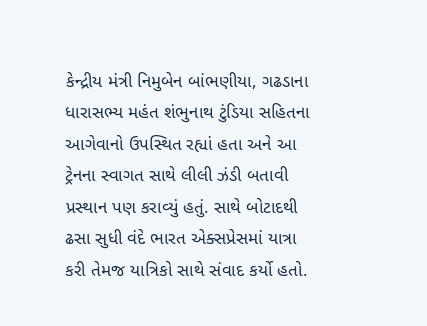કેન્દ્રીય મંત્રી નિમુબેન બાંભણીયા, ગઢડાના ધારાસભ્ય મહંત શંભુનાથ ટુંડિયા સહિતના આગેવાનો ઉપસ્થિત રહ્યાં હતા અને આ ટ્રેનના સ્વાગત સાથે લીલી ઝંડી બતાવી પ્રસ્થાન પણ કરાવ્યું હતું. સાથે બોટાદથી ઢસા સુધી વંદે ભારત એક્સપ્રેસમાં યાત્રા કરી તેમજ યાત્રિકો સાથે સંવાદ કર્યો હતો.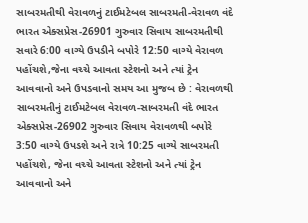સાબરમતીથી વેરાવળનું ટાઈમટેબલ સાબરમતી-વેરાવળ વંદે ભારત એક્સપ્રેસ-26901 ગુરુવાર સિવાય સાબરમતીથી સવારે 6:00 વાગ્યે ઉપડીને બપોરે 12:50 વાગ્યે વેરાવળ પહોંચશે,જેના વચ્ચે આવતા સ્ટેશનો અને ત્યાં ટ્રેન આવવાનો અને ઉપડવાનો સમય આ મુજબ છે : વેરાવળથી સાબરમતીનું ટાઈમટેબલ વેરાવળ-સાબરમતી વંદે ભારત એક્સપ્રેસ-26902 ગુરુવાર સિવાય વેરાવળથી બપોરે 3:50 વાગ્યે ઉપડશે અને રાત્રે 10:25 વાગ્યે સાબરમતી પહોંચશે, જેના વચ્ચે આવતા સ્ટેશનો અને ત્યાં ટ્રેન આવવાનો અને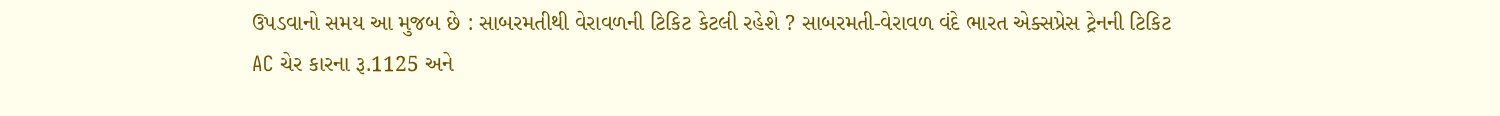ઉપડવાનો સમય આ મુજબ છે : સાબરમતીથી વેરાવળની ટિકિટ કેટલી રહેશે ? સાબરમતી-વેરાવળ વંદે ભારત એક્સપ્રેસ ટ્રેનની ટિકિટ AC ચેર કારના રૂ.1125 અને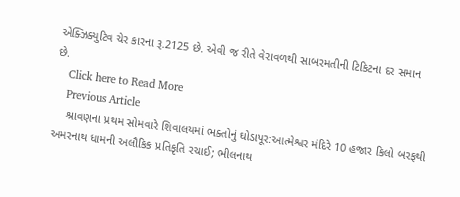એક્ઝિક્યુટિવ ચેર કારના રૂ.2125 છે. એવી જ રીતે વેરાવળથી સાબરમતીની ટિકિટના દર સમાન છે.
    Click here to Read More
    Previous Article
    શ્રાવણના પ્રથમ સોમવારે શિવાલયમાં ભક્તોનું ઘોડાપૂર:આત્મેશ્વર મંદિરે 10 હજાર કિલો બરફથી અમરનાથ ધામની અલૌકિક પ્રતિકૃતિ રચાઈ; ભીલનાથ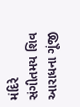મંદિરે સંગીતમય શિવ આરાધના ગૂંજી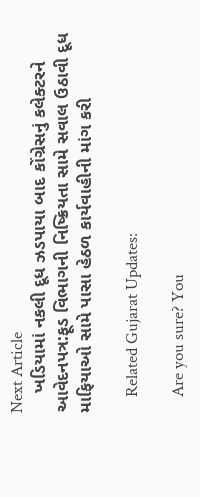Next Article
    ખડિયામાં નકલી દૂધ ઝડપાયા બાદ કોંગ્રેસનું કલેક્ટરને આવેદનપત્ર:ફૂડ વિભાગની નિષ્ક્રિયતા સામે સવાલ ઉઠાવી દૂધ માફિયાઓ સામે પાસા હેઠળ કાર્યવાહીની માંગ કરી

    Related Gujarat Updates:

    Are you sure? You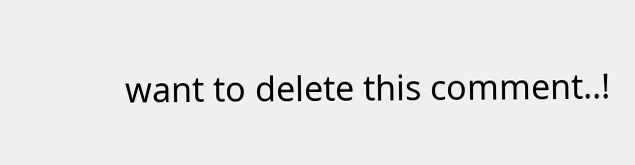want to delete this comment..!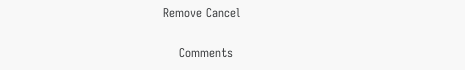Remove Cancel

    Comments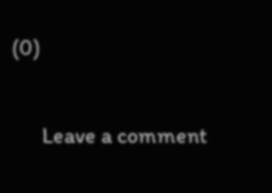(0)

      Leave a comment